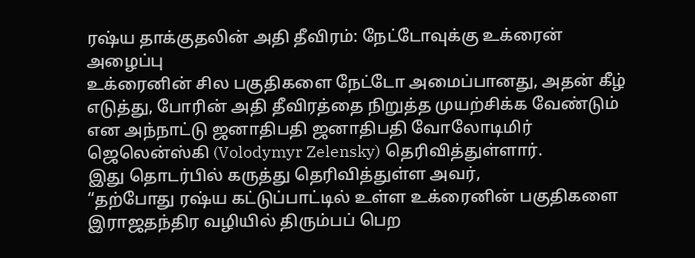ரஷ்ய தாக்குதலின் அதி தீவிரம்: நேட்டோவுக்கு உக்ரைன் அழைப்பு
உக்ரைனின் சில பகுதிகளை நேட்டோ அமைப்பானது, அதன் கீழ் எடுத்து, போரின் அதி தீவிரத்தை நிறுத்த முயற்சிக்க வேண்டும் என அந்நாட்டு ஜனாதிபதி ஜனாதிபதி வோலோடிமிர் ஜெலென்ஸ்கி (Volodymyr Zelensky) தெரிவித்துள்ளார்.
இது தொடர்பில் கருத்து தெரிவித்துள்ள அவர்,
“தற்போது ரஷ்ய கட்டுப்பாட்டில் உள்ள உக்ரைனின் பகுதிகளை இராஜதந்திர வழியில் திரும்பப் பெற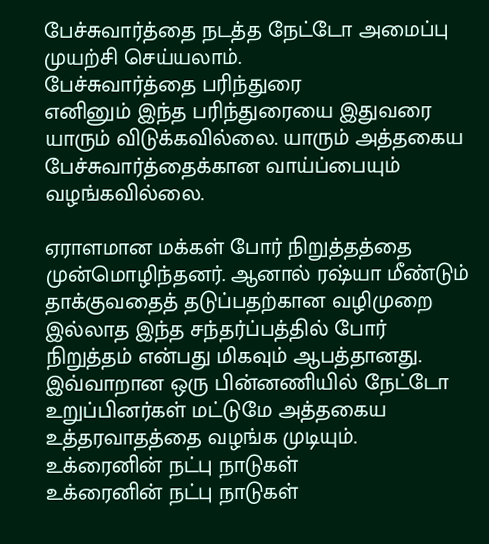பேச்சுவார்த்தை நடத்த நேட்டோ அமைப்பு முயற்சி செய்யலாம்.
பேச்சுவார்த்தை பரிந்துரை
எனினும் இந்த பரிந்துரையை இதுவரை யாரும் விடுக்கவில்லை. யாரும் அத்தகைய பேச்சுவார்த்தைக்கான வாய்ப்பையும் வழங்கவில்லை.

ஏராளமான மக்கள் போர் நிறுத்தத்தை முன்மொழிந்தனர். ஆனால் ரஷ்யா மீண்டும் தாக்குவதைத் தடுப்பதற்கான வழிமுறை இல்லாத இந்த சந்தர்ப்பத்தில் போர் நிறுத்தம் என்பது மிகவும் ஆபத்தானது.
இவ்வாறான ஒரு பின்னணியில் நேட்டோ உறுப்பினர்கள் மட்டுமே அத்தகைய உத்தரவாதத்தை வழங்க முடியும்.
உக்ரைனின் நட்பு நாடுகள்
உக்ரைனின் நட்பு நாடுகள்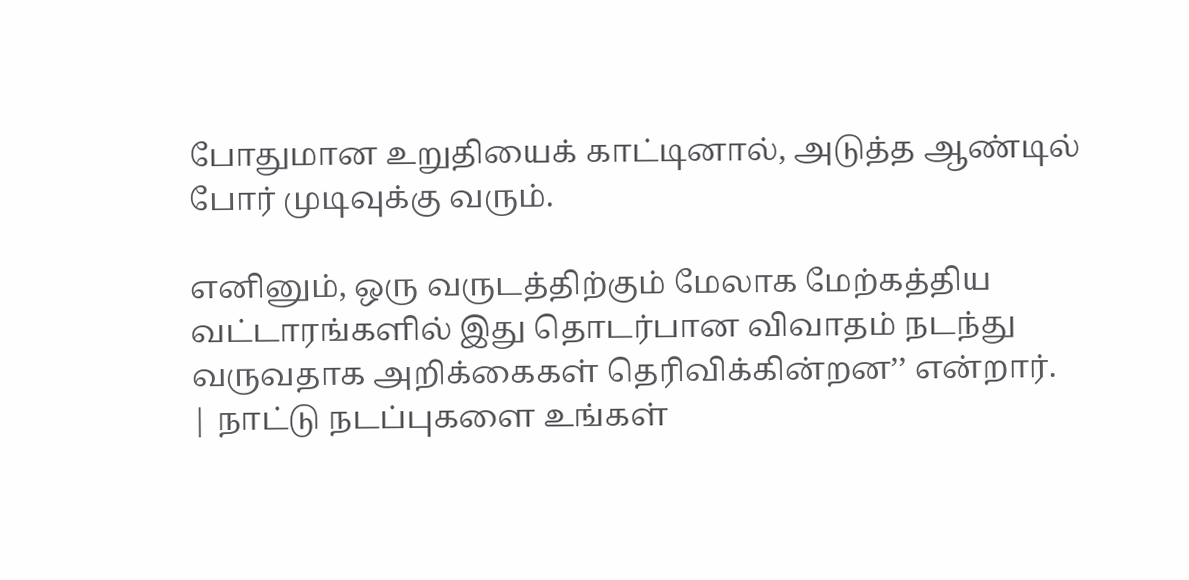போதுமான உறுதியைக் காட்டினால், அடுத்த ஆண்டில் போர் முடிவுக்கு வரும்.

எனினும், ஒரு வருடத்திற்கும் மேலாக மேற்கத்திய வட்டாரங்களில் இது தொடர்பான விவாதம் நடந்து வருவதாக அறிக்கைகள் தெரிவிக்கின்றன’’ என்றார்.
| நாட்டு நடப்புகளை உங்கள்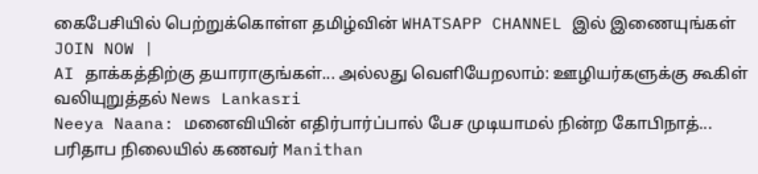கைபேசியில் பெற்றுக்கொள்ள தமிழ்வின் WHATSAPP CHANNEL இல் இணையுங்கள் JOIN NOW |
AI தாக்கத்திற்கு தயாராகுங்கள்... அல்லது வெளியேறலாம்: ஊழியர்களுக்கு கூகிள் வலியுறுத்தல் News Lankasri
Neeya Naana: மனைவியின் எதிர்பார்ப்பால் பேச முடியாமல் நின்ற கோபிநாத்... பரிதாப நிலையில் கணவர் Manithan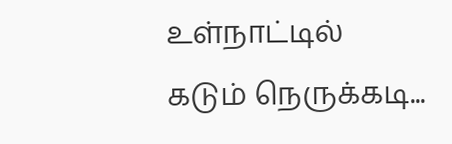உள்நாட்டில் கடும் நெருக்கடி...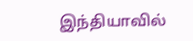இந்தியாவில்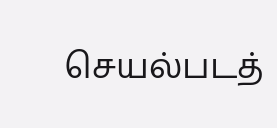செயல்படத்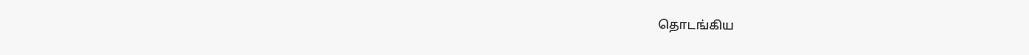தொடங்கிய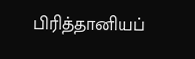பிரித்தானியப்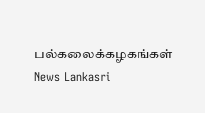பல்கலைக்கழகங்கள் News Lankasri